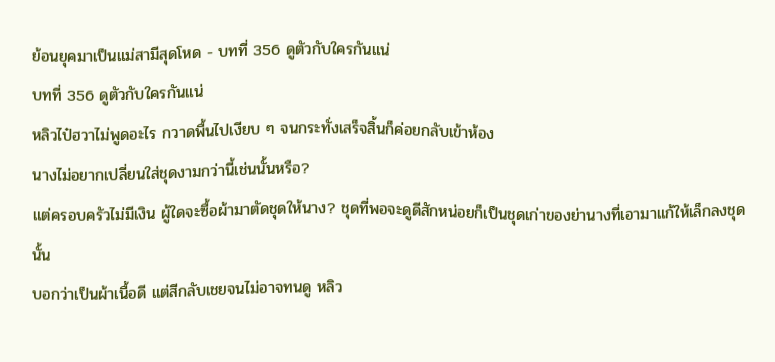ย้อนยุคมาเป็นแม่สามีสุดโหด - บทที่ 356 ดูตัวกับใครกันแน่
บทที่ 356 ดูตัวกับใครกันแน่
หลิวไป๋ฮวาไม่พูดอะไร กวาดพื้นไปเงียบ ๆ จนกระทั่งเสร็จสิ้นก็ค่อยกลับเข้าห้อง
นางไม่อยากเปลี่ยนใส่ชุดงามกว่านี้เช่นนั้นหรือ?
แต่ครอบครัวไม่มีเงิน ผู้ใดจะซื้อผ้ามาตัดชุดให้นาง? ชุดที่พอจะดูดีสักหน่อยก็เป็นชุดเก่าของย่านางที่เอามาแก้ให้เล็กลงชุดนั้น
บอกว่าเป็นผ้าเนื้อดี แต่สีกลับเชยจนไม่อาจทนดู หลิว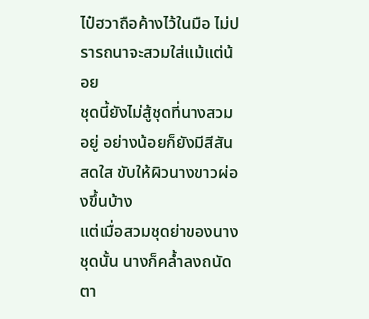ไป๋ฮวาถือค้างไว้ในมือ ไม่ปรารถนาจะสวมใส่แม้แต่น้อย
ชุดนี้ยังไม่สู้ชุดที่นางสวมอยู่ อย่างน้อยก็ยังมีสีสันสดใส ขับให้ผิวนางขาวผ่องขึ้นบ้าง
แต่เมื่อสวมชุดย่าของนางชุดนั้น นางก็คล้ำลงถนัดตา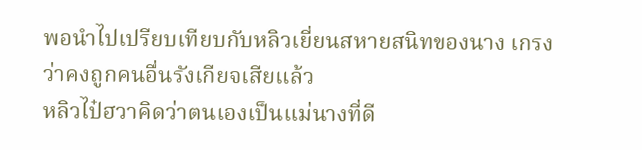พอนำไปเปรียบเทียบกับหลิวเยี่ยนสหายสนิทของนาง เกรงว่าคงถูกคนอื่นรังเกียจเสียแล้ว
หลิวไป๋ฮวาคิดว่าตนเองเป็นแม่นางที่ดี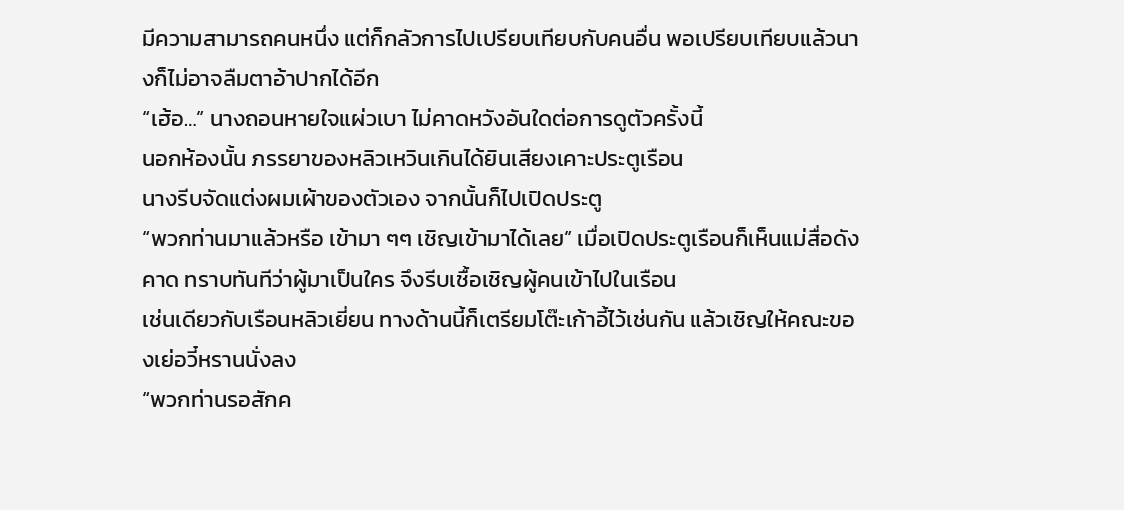มีความสามารถคนหนึ่ง แต่ก็กลัวการไปเปรียบเทียบกับคนอื่น พอเปรียบเทียบแล้วนางก็ไม่อาจลืมตาอ้าปากได้อีก
“เฮ้อ…” นางถอนหายใจแผ่วเบา ไม่คาดหวังอันใดต่อการดูตัวครั้งนี้
นอกห้องนั้น ภรรยาของหลิวเหวินเกินได้ยินเสียงเคาะประตูเรือน
นางรีบจัดแต่งผมเผ้าของตัวเอง จากนั้นก็ไปเปิดประตู
“พวกท่านมาแล้วหรือ เข้ามา ๆๆ เชิญเข้ามาได้เลย” เมื่อเปิดประตูเรือนก็เห็นแม่สื่อดังคาด ทราบทันทีว่าผู้มาเป็นใคร จึงรีบเชื้อเชิญผู้คนเข้าไปในเรือน
เช่นเดียวกับเรือนหลิวเยี่ยน ทางด้านนี้ก็เตรียมโต๊ะเก้าอี้ไว้เช่นกัน แล้วเชิญให้คณะของเย่อวี๋หรานนั่งลง
“พวกท่านรอสักค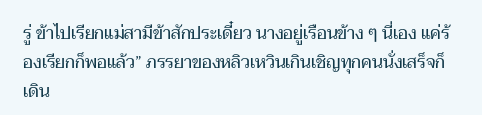รู่ ข้าไปเรียกแม่สามีข้าสักประเดี๋ยว นางอยู่เรือนข้าง ๆ นี่เอง แค่ร้องเรียกก็พอแล้ว” ภรรยาของหลิวเหวินเกินเชิญทุกคนนั่งเสร็จก็เดิน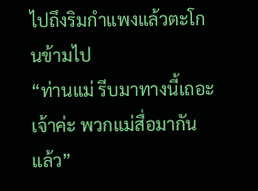ไปถึงริมกำแพงแล้วตะโกนข้ามไป
“ท่านแม่ รีบมาทางนี้เถอะเจ้าค่ะ พวกแม่สื่อมากันแล้ว”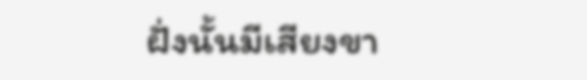ฝั่งนั้นมีเสียงขา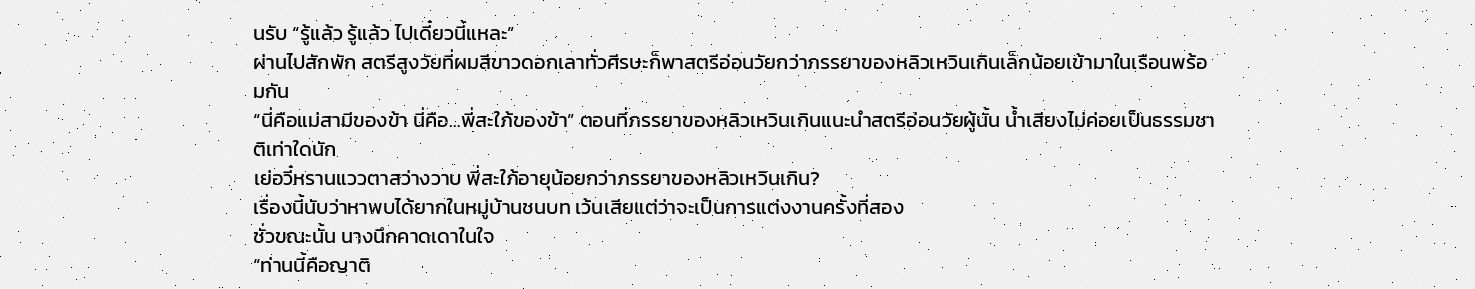นรับ “รู้แล้ว รู้แล้ว ไปเดี๋ยวนี้แหละ”
ผ่านไปสักพัก สตรีสูงวัยที่ผมสีขาวดอกเลาทั่วศีรษะก็พาสตรีอ่อนวัยกว่าภรรยาของหลิวเหวินเกินเล็กน้อยเข้ามาในเรือนพร้อมกัน
“นี่คือแม่สามีของข้า นี่คือ…พี่สะใภ้ของข้า” ตอนที่ภรรยาของหลิวเหวินเกินแนะนำสตรีอ่อนวัยผู้นั้น น้ำเสียงไม่ค่อยเป็นธรรมชาติเท่าใดนัก
เย่อวี๋หรานแววตาสว่างวาบ พี่สะใภ้อายุน้อยกว่าภรรยาของหลิวเหวินเกิน?
เรื่องนี้นับว่าหาพบได้ยากในหมู่บ้านชนบท เว้นเสียแต่ว่าจะเป็นการแต่งงานครั้งที่สอง
ชั่วขณะนั้น นางนึกคาดเดาในใจ
“ท่านนี้คือญาติ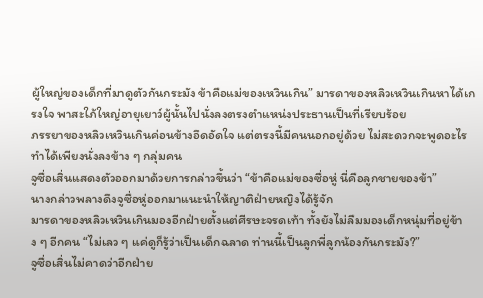ผู้ใหญ่ของเด็กที่มาดูตัวกันกระมัง ข้าคือแม่ของเหวินเกิน” มารดาของหลิวเหวินเกินหาได้เกรงใจ พาสะใภ้ใหญ่อายุเยาว์ผู้นั้นไปนั่งลงตรงตำแหน่งประธานเป็นที่เรียบร้อย
ภรรยาของหลิวเหวินเกินค่อนข้างอึดอัดใจ แต่ตรงนี้มีคนนอกอยู่ด้วย ไม่สะดวกจะพูดอะไร ทำได้เพียงนั่งลงข้าง ๆ กลุ่มคน
จูซื่อเสิ่นแสดงตัวออกมาด้วยการกล่าวขึ้นว่า “ข้าคือแม่ของซื่อหู่ นี่คือลูกชายของข้า”
นางกล่าวพลางดึงจูซื่อหู่ออกมาแนะนำให้ญาติฝ่ายหญิงได้รู้จัก
มารดาของหลิวเหวินเกินมองอีกฝ่ายตั้งแต่ศีรษะจรดเท้า ทั้งยังไม่ลืมมองเด็กหนุ่มที่อยู่ข้าง ๆ อีกคน “ไม่เลว ๆ แค่ดูก็รู้ว่าเป็นเด็กฉลาด ท่านนี้เป็นลูกพี่ลูกน้องกันกระมัง?”
จูซื่อเสิ่นไม่คาดว่าอีกฝ่าย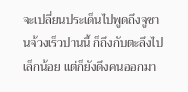จะเปลี่ยนประเด็นไปพูดถึงจูซานจ้วงเร็วปานนี้ ก็ถึงกับตะลึงไปเล็กน้อย แต่ก็ยังดึงคนออกมา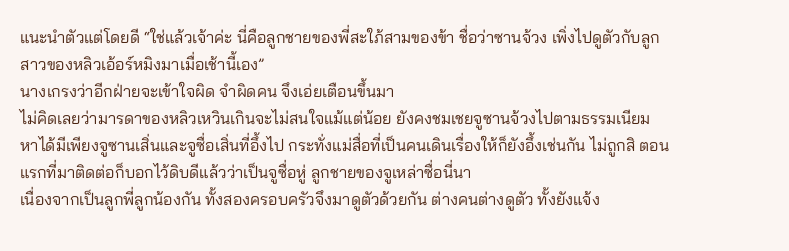แนะนำตัวแต่โดยดี “ใช่แล้วเจ้าค่ะ นี่คือลูกชายของพี่สะใภ้สามของข้า ชื่อว่าซานจ้วง เพิ่งไปดูตัวกับลูกสาวของหลิวเอ้อร์หมิงมาเมื่อเช้านี้เอง”
นางเกรงว่าอีกฝ่ายจะเข้าใจผิด จำผิดคน จึงเอ่ยเตือนขึ้นมา
ไม่คิดเลยว่ามารดาของหลิวเหวินเกินจะไม่สนใจแม้แต่น้อย ยังคงชมเชยจูซานจ้วงไปตามธรรมเนียม
หาได้มีเพียงจูซานเสิ่นและจูซื่อเสิ่นที่อึ้งไป กระทั่งแม่สื่อที่เป็นคนเดินเรื่องให้ก็ยังอึ้งเช่นกัน ไม่ถูกสิ ตอนแรกที่มาติดต่อก็บอกไว้ดิบดีแล้วว่าเป็นจูซื่อหู่ ลูกชายของจูเหล่าซื่อนี่นา
เนื่องจากเป็นลูกพี่ลูกน้องกัน ทั้งสองครอบครัวจึงมาดูตัวด้วยกัน ต่างคนต่างดูตัว ทั้งยังแจ้ง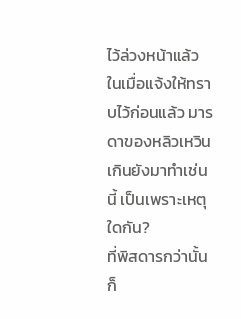ไว้ล่วงหน้าแล้ว
ในเมื่อแจ้งให้ทราบไว้ก่อนแล้ว มารดาของหลิวเหวินเกินยังมาทำเช่นนี้ เป็นเพราะเหตุใดกัน?
ที่พิสดารกว่านั้นก็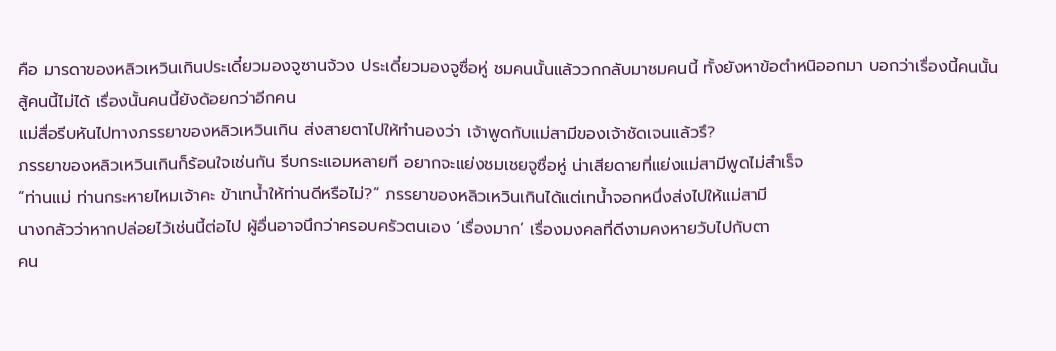คือ มารดาของหลิวเหวินเกินประเดี๋ยวมองจูซานจ้วง ประเดี๋ยวมองจูซื่อหู่ ชมคนนั้นแล้ววกกลับมาชมคนนี้ ทั้งยังหาข้อตำหนิออกมา บอกว่าเรื่องนี้คนนั้นสู้คนนี้ไม่ได้ เรื่องนั้นคนนี้ยังด้อยกว่าอีกคน
แม่สื่อรีบหันไปทางภรรยาของหลิวเหวินเกิน ส่งสายตาไปให้ทำนองว่า เจ้าพูดกับแม่สามีของเจ้าชัดเจนแล้วรึ?
ภรรยาของหลิวเหวินเกินก็ร้อนใจเช่นกัน รีบกระแอมหลายที อยากจะแย่งชมเชยจูซื่อหู่ น่าเสียดายที่แย่งแม่สามีพูดไม่สำเร็จ
“ท่านแม่ ท่านกระหายไหมเจ้าคะ ข้าเทน้ำให้ท่านดีหรือไม่?” ภรรยาของหลิวเหวินเกินได้แต่เทน้ำจอกหนึ่งส่งไปให้แม่สามี
นางกลัวว่าหากปล่อยไว้เช่นนี้ต่อไป ผู้อื่นอาจนึกว่าครอบครัวตนเอง ‘เรื่องมาก’ เรื่องมงคลที่ดีงามคงหายวับไปกับตา
คน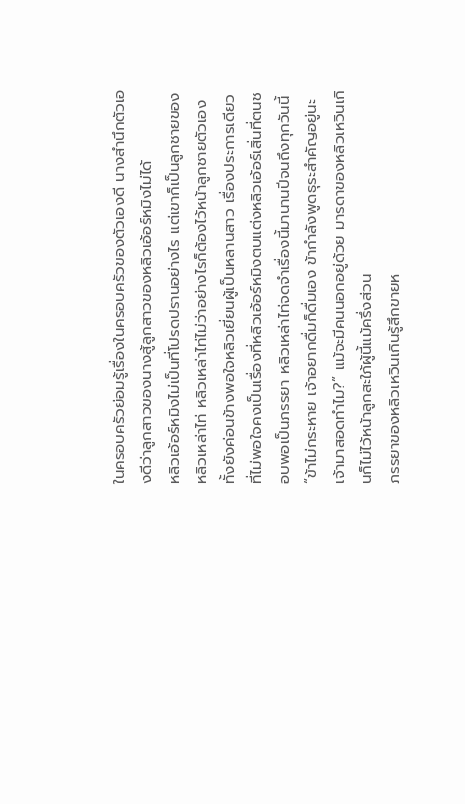ในครอบครัวย่อมรู้เรื่องในครอบครัวของตัวเองดี นางสำนึกตัวเองดีว่าลูกสาวของนางสู้ลูกสาวของหลิวเอ้อร์หมิงไม่ได้
หลิวเอ้อร์หมิงไม่เป็นที่โปรดปรานอย่างไร แต่เขาก็เป็นลูกชายของหลิวเหล่าไท่ หลิวเหล่าไท่ไม่ว่าอย่างไรก็ต้องไว้หน้าลูกชายตัวเอง ทั้งยังค่อนข้างพอใจหลิวเยี่ยนผู้เป็นหลานสาว เรื่องประการเดียวที่ไม่พอใจคงเป็นเรื่องที่หลิวเอ้อร์หมิงตบแต่งหลิวเอ้อร์เสิ่นที่ตนชอบพอเป็นภรรยา หลิวเหล่าไท่จดจำเรื่องนี้มานานปีจนถึงทุกวันนี้
“ข้าไม่กระหาย เจ้าอยากดื่มก็ดื่มเอง ข้ากำลังพูดธุระสำคัญอยู่นะ เจ้ามาสอดทำไม?” แม้จะมีคนนอกอยู่ด้วย มารดาของหลิวเหวินเกินก็ไม่ไว้หน้าลูกสะใภ้ผู้นี้แม้ครึ่งส่วน
ภรรยาของหลิวเหวินเกินรู้สึกขายห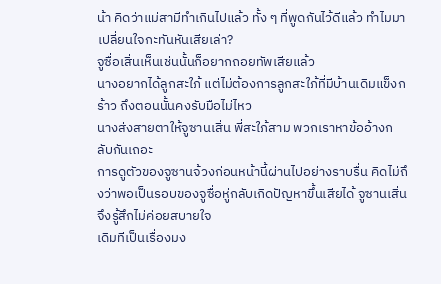น้า คิดว่าแม่สามีทำเกินไปแล้ว ทั้ง ๆ ที่พูดกันไว้ดีแล้ว ทำไมมาเปลี่ยนใจกะทันหันเสียเล่า?
จูซื่อเสิ่นเห็นเช่นนั้นก็อยากถอยทัพเสียแล้ว
นางอยากได้ลูกสะใภ้ แต่ไม่ต้องการลูกสะใภ้ที่มีบ้านเดิมแข็งกร้าว ถึงตอนนั้นคงรับมือไม่ไหว
นางส่งสายตาให้จูซานเสิ่น พี่สะใภ้สาม พวกเราหาข้ออ้างกลับกันเถอะ
การดูตัวของจูซานจ้วงก่อนหน้านี้ผ่านไปอย่างราบรื่น คิดไม่ถึงว่าพอเป็นรอบของจูซื่อหู่กลับเกิดปัญหาขึ้นเสียได้ จูซานเสิ่นจึงรู้สึกไม่ค่อยสบายใจ
เดิมทีเป็นเรื่องมง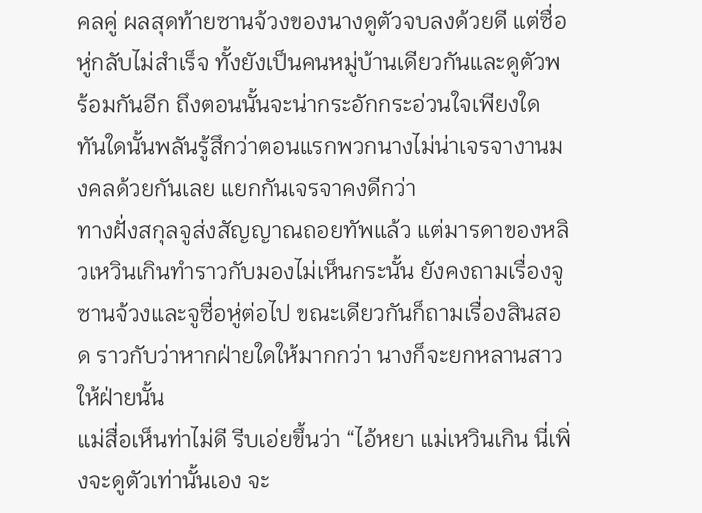คลคู่ ผลสุดท้ายซานจ้วงของนางดูตัวจบลงด้วยดี แต่ซื่อหู่กลับไม่สำเร็จ ทั้งยังเป็นคนหมู่บ้านเดียวกันและดูตัวพร้อมกันอีก ถึงตอนนั้นจะน่ากระอักกระอ่วนใจเพียงใด
ทันใดนั้นพลันรู้สึกว่าตอนแรกพวกนางไม่น่าเจรจางานมงคลด้วยกันเลย แยกกันเจรจาคงดีกว่า
ทางฝั่งสกุลจูส่งสัญญาณถอยทัพแล้ว แต่มารดาของหลิวเหวินเกินทำราวกับมองไม่เห็นกระนั้น ยังคงถามเรื่องจูซานจ้วงและจูซื่อหู่ต่อไป ขณะเดียวกันก็ถามเรื่องสินสอด ราวกับว่าหากฝ่ายใดให้มากกว่า นางก็จะยกหลานสาวให้ฝ่ายนั้น
แม่สื่อเห็นท่าไม่ดี รีบเอ่ยขึ้นว่า “ไอ้หยา แม่เหวินเกิน นี่เพิ่งจะดูตัวเท่านั้นเอง จะ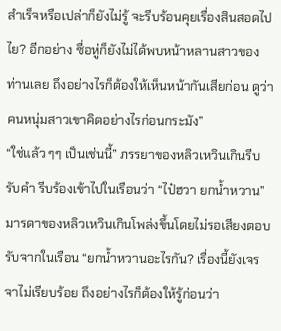สำเร็จหรือเปล่าก็ยังไม่รู้ จะรีบร้อนคุยเรื่องสินสอดไปไย? อีกอย่าง ซื่อหู่ก็ยังไม่ได้พบหน้าหลานสาวของท่านเลย ถึงอย่างไรก็ต้องให้เห็นหน้ากันเสียก่อน ดูว่าคนหนุ่มสาวเขาคิดอย่างไรก่อนกระมัง”
“ใช่แล้ว ๆๆ เป็นเช่นนี้” ภรรยาของหลิวเหวินเกินรีบรับคำ รีบร้องเข้าไปในเรือนว่า “ไป๋ฮวา ยกน้ำหวาน”
มารดาของหลิวเหวินเกินโพล่งขึ้นโดยไม่รอเสียงตอบรับจากในเรือน “ยกน้ำหวานอะไรกัน? เรื่องนี้ยังเจรจาไม่เรียบร้อย ถึงอย่างไรก็ต้องให้รู้ก่อนว่า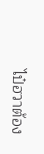ไป๋ฮวาต้อง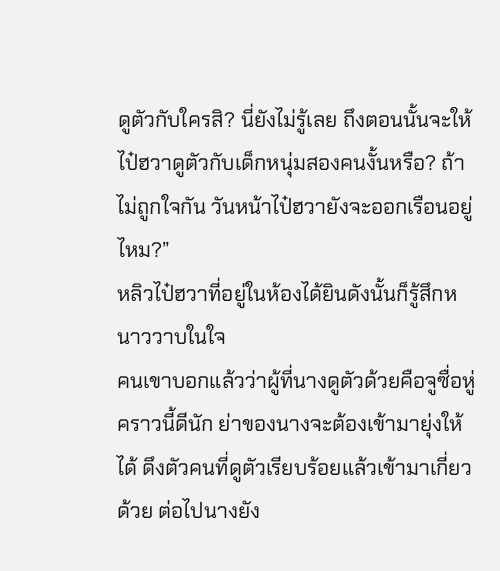ดูตัวกับใครสิ? นี่ยังไม่รู้เลย ถึงตอนนั้นจะให้ไป๋ฮวาดูตัวกับเด็กหนุ่มสองคนงั้นหรือ? ถ้าไม่ถูกใจกัน วันหน้าไป๋ฮวายังจะออกเรือนอยู่ไหม?”
หลิวไป๋ฮวาที่อยู่ในห้องได้ยินดังนั้นก็รู้สึกหนาววาบในใจ
คนเขาบอกแล้วว่าผู้ที่นางดูตัวด้วยคือจูซื่อหู่ คราวนี้ดีนัก ย่าของนางจะต้องเข้ามายุ่งให้ได้ ดึงตัวคนที่ดูตัวเรียบร้อยแล้วเข้ามาเกี่ยวด้วย ต่อไปนางยัง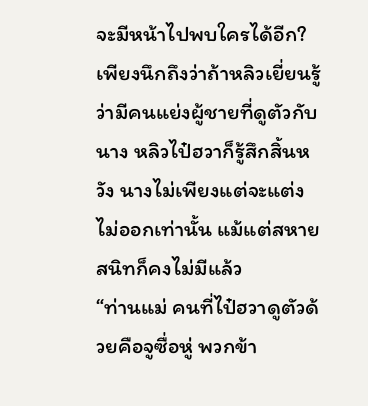จะมีหน้าไปพบใครได้อีก?
เพียงนึกถึงว่าถ้าหลิวเยี่ยนรู้ว่ามีคนแย่งผู้ชายที่ดูตัวกับนาง หลิวไป๋ฮวาก็รู้สึกสิ้นหวัง นางไม่เพียงแต่จะแต่งไม่ออกเท่านั้น แม้แต่สหายสนิทก็คงไม่มีแล้ว
“ท่านแม่ คนที่ไป๋ฮวาดูตัวด้วยคือจูซื่อหู่ พวกข้า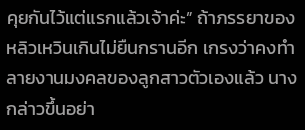คุยกันไว้แต่แรกแล้วเจ้าค่ะ” ถ้าภรรยาของหลิวเหวินเกินไม่ยืนกรานอีก เกรงว่าคงทำลายงานมงคลของลูกสาวตัวเองแล้ว นางกล่าวขึ้นอย่า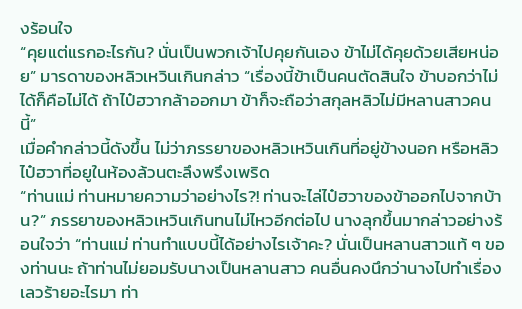งร้อนใจ
“คุยแต่แรกอะไรกัน? นั่นเป็นพวกเจ้าไปคุยกันเอง ข้าไม่ได้คุยด้วยเสียหน่อย” มารดาของหลิวเหวินเกินกล่าว “เรื่องนี้ข้าเป็นคนตัดสินใจ ข้าบอกว่าไม่ได้ก็คือไม่ได้ ถ้าไป๋ฮวากล้าออกมา ข้าก็จะถือว่าสกุลหลิวไม่มีหลานสาวคนนี้”
เมื่อคำกล่าวนี้ดังขึ้น ไม่ว่าภรรยาของหลิวเหวินเกินที่อยู่ข้างนอก หรือหลิวไป๋ฮวาที่อยูในห้องล้วนตะลึงพรึงเพริด
“ท่านแม่ ท่านหมายความว่าอย่างไร?! ท่านจะไล่ไป๋ฮวาของข้าออกไปจากบ้าน?” ภรรยาของหลิวเหวินเกินทนไม่ไหวอีกต่อไป นางลุกขึ้นมากล่าวอย่างร้อนใจว่า “ท่านแม่ ท่านทำแบบนี้ได้อย่างไรเจ้าคะ? นั่นเป็นหลานสาวแท้ ๆ ของท่านนะ ถ้าท่านไม่ยอมรับนางเป็นหลานสาว คนอื่นคงนึกว่านางไปทำเรื่องเลวร้ายอะไรมา ท่า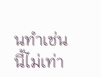นทำเช่นนี้ไม่เท่า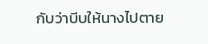กับว่าบีบให้นางไปตาย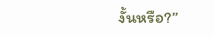งั้นหรือ?”